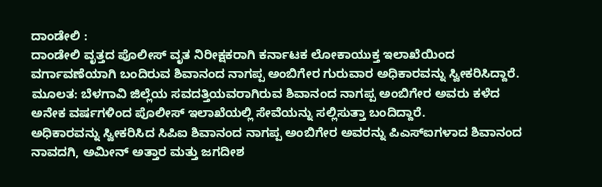ದಾಂಡೇಲಿ :
ದಾಂಡೇಲಿ ವೃತ್ತದ ಪೊಲೀಸ್ ವೃತ ನಿರೀಕ್ಷಕರಾಗಿ ಕರ್ನಾಟಕ ಲೋಕಾಯುಕ್ತ ಇಲಾಖೆಯಿಂದ ವರ್ಗಾವಣೆಯಾಗಿ ಬಂದಿರುವ ಶಿವಾನಂದ ನಾಗಪ್ಪ ಅಂಬಿಗೇರ ಗುರುವಾರ ಅಧಿಕಾರವನ್ನು ಸ್ವೀಕರಿಸಿದ್ದಾರೆ.
ಮೂಲತ: ಬೆಳಗಾವಿ ಜಿಲ್ಲೆಯ ಸವದತ್ತಿಯವರಾಗಿರುವ ಶಿವಾನಂದ ನಾಗಪ್ಪ ಅಂಬಿಗೇರ ಅವರು ಕಳೆದ ಅನೇಕ ವರ್ಷಗಳಿಂದ ಪೊಲೀಸ್ ಇಲಾಖೆಯಲ್ಲಿ ಸೇವೆಯನ್ನು ಸಲ್ಲಿಸುತ್ತಾ ಬಂದಿದ್ದಾರೆ.
ಅಧಿಕಾರವನ್ನು ಸ್ವೀಕರಿಸಿದ ಸಿಪಿಐ ಶಿವಾನಂದ ನಾಗಪ್ಪ ಅಂಬಿಗೇರ ಅವರನ್ನು ಪಿಎಸ್ಐಗಳಾದ ಶಿವಾನಂದ ನಾವದಗಿ, ಅಮೀನ್ ಅತ್ತಾರ ಮತ್ತು ಜಗದೀಶ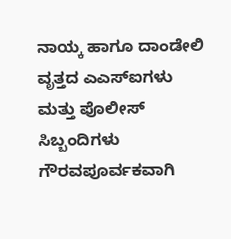ನಾಯ್ಕ ಹಾಗೂ ದಾಂಡೇಲಿ ವೃತ್ತದ ಎಎಸ್ಐಗಳು ಮತ್ತು ಪೊಲೀಸ್ ಸಿಬ್ಬಂದಿಗಳು ಗೌರವಪೂರ್ವಕವಾಗಿ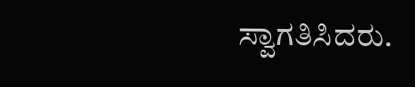ಸ್ವಾಗತಿಸಿದರು.